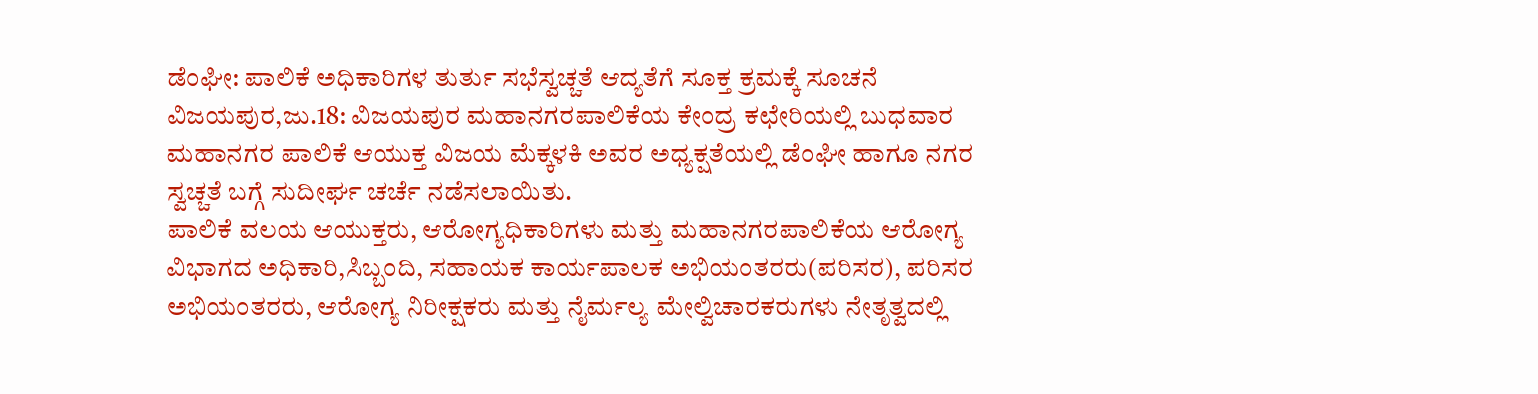ಡೆಂಘೀ: ಪಾಲಿಕೆ ಅಧಿಕಾರಿಗಳ ತುರ್ತು ಸಭೆಸ್ವಚ್ಚತೆ ಆದ್ಯತೆಗೆ ಸೂಕ್ತ ಕ್ರಮಕ್ಕೆ ಸೂಚನೆ
ವಿಜಯಪುರ,ಜು.18: ವಿಜಯಪುರ ಮಹಾನಗರಪಾಲಿಕೆಯ ಕೇಂದ್ರ ಕಛೇರಿಯಲ್ಲಿ ಬುಧವಾರ ಮಹಾನಗರ ಪಾಲಿಕೆ ಆಯುಕ್ತ ವಿಜಯ ಮೆಕ್ಕಳಕಿ ಅವರ ಅಧ್ಯಕ್ಷತೆಯಲ್ಲಿ ಡೆಂಘೀ ಹಾಗೂ ನಗರ ಸ್ವಚ್ಚತೆ ಬಗ್ಗೆ ಸುದೀರ್ಘ ಚರ್ಚೆ ನಡೆಸಲಾಯಿತು.
ಪಾಲಿಕೆ ವಲಯ ಆಯುಕ್ತರು, ಆರೋಗ್ಯಧಿಕಾರಿಗಳು ಮತ್ತು ಮಹಾನಗರಪಾಲಿಕೆಯ ಆರೋಗ್ಯ ವಿಭಾಗದ ಅಧಿಕಾರಿ,ಸಿಬ್ಬಂದಿ, ಸಹಾಯಕ ಕಾರ್ಯಪಾಲಕ ಅಭಿಯಂತರರು(ಪರಿಸರ), ಪರಿಸರ ಅಭಿಯಂತರರು, ಆರೋಗ್ಯ ನಿರೀಕ್ಷಕರು ಮತ್ತು ನೈರ್ಮಲ್ಯ ಮೇಲ್ವಿಚಾರಕರುಗಳು ನೇತೃತ್ವದಲ್ಲಿ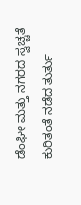ಡೆಂಘೀ ಮತ್ತು ನಗರದ ಸ್ವಚ್ಚತೆ ಕುರಿತಂತೆ ನಡೆದ ತುರ್ತು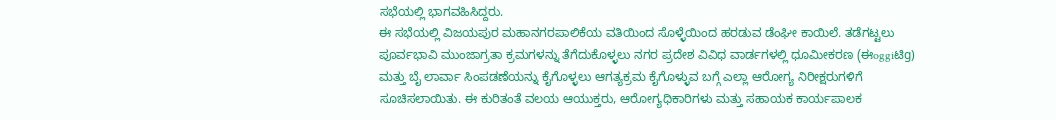ಸಭೆಯಲ್ಲಿ ಭಾಗವಹಿಸಿದ್ದರು.
ಈ ಸಭೆಯಲ್ಲಿ ವಿಜಯಪುರ ಮಹಾನಗರಪಾಲಿಕೆಯ ವತಿಯಿಂದ ಸೊಳ್ಳೆಯಿಂದ ಹರಡುವ ಡೆಂಘೀ ಕಾಯಿಲೆ. ತಡೆಗಟ್ಟಲು ಪೂರ್ವಭಾವಿ ಮುಂಜಾಗ್ರತಾ ಕ್ರಮಗಳನ್ನು ತೆಗೆದುಕೊಳ್ಳಲು ನಗರ ಪ್ರದೇಶ ವಿವಿಧ ವಾರ್ಡಗಳಲ್ಲಿ ಧೂಮೀಕರಣ (ಈoggiಟಿg) ಮತ್ತು ಬೈ ಲಾರ್ವಾ ಸಿಂಪಡಣೆಯನ್ನು ಕೈಗೊಳ್ಳಲು ಆಗತ್ಯಕ್ರಮ ಕೈಗೊಳ್ಳುವ ಬಗ್ಗೆ ಎಲ್ಲಾ ಆರೋಗ್ಯ ನಿರೀಕ್ಷರುಗಳಿಗೆ ಸೂಚಿಸಲಾಯಿತು. ಈ ಕುರಿತಂತೆ ವಲಯ ಆಯುಕ್ತರು, ಆರೋಗ್ಯಧಿಕಾರಿಗಳು ಮತ್ತು ಸಹಾಯಕ ಕಾರ್ಯಪಾಲಕ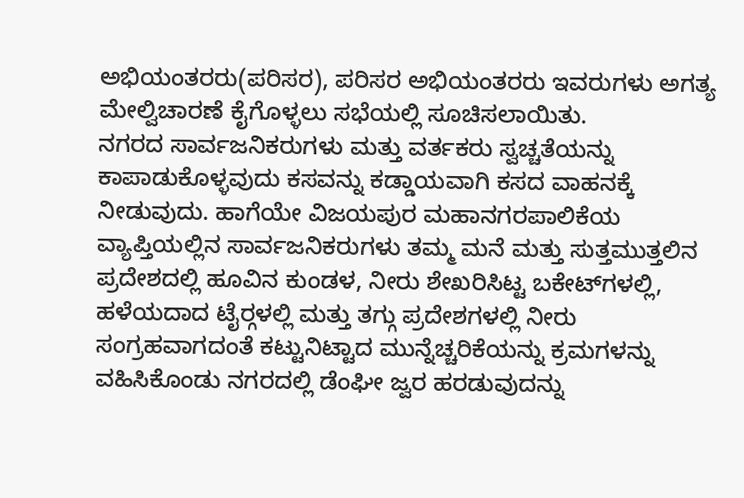ಅಭಿಯಂತರರು(ಪರಿಸರ), ಪರಿಸರ ಅಭಿಯಂತರರು ಇವರುಗಳು ಅಗತ್ಯ ಮೇಲ್ವಿಚಾರಣೆ ಕೈಗೊಳ್ಳಲು ಸಭೆಯಲ್ಲಿ ಸೂಚಿಸಲಾಯಿತು.
ನಗರದ ಸಾರ್ವಜನಿಕರುಗಳು ಮತ್ತು ವರ್ತಕರು ಸ್ವಚ್ಚತೆಯನ್ನು ಕಾಪಾಡುಕೊಳ್ಳವುದು ಕಸವನ್ನು ಕಡ್ಡಾಯವಾಗಿ ಕಸದ ವಾಹನಕ್ಕೆ ನೀಡುವುದು. ಹಾಗೆಯೇ ವಿಜಯಪುರ ಮಹಾನಗರಪಾಲಿಕೆಯ ವ್ಯಾಪ್ತಿಯಲ್ಲಿನ ಸಾರ್ವಜನಿಕರುಗಳು ತಮ್ಮ ಮನೆ ಮತ್ತು ಸುತ್ತಮುತ್ತಲಿನ ಪ್ರದೇಶದಲ್ಲಿ ಹೂವಿನ ಕುಂಡಳ, ನೀರು ಶೇಖರಿಸಿಟ್ಟ ಬಕೇಟ್‍ಗಳಲ್ಲಿ, ಹಳೆಯದಾದ ಟೈರ್‍ಗಳಲ್ಲಿ ಮತ್ತು ತಗ್ಗು ಪ್ರದೇಶಗಳಲ್ಲಿ ನೀರು ಸಂಗ್ರಹವಾಗದಂತೆ ಕಟ್ಟುನಿಟ್ಟಾದ ಮುನ್ನೆಚ್ಚರಿಕೆಯನ್ನು ಕ್ರಮಗಳನ್ನು ವಹಿಸಿಕೊಂಡು ನಗರದಲ್ಲಿ ಡೆಂಘೀ ಜ್ವರ ಹರಡುವುದನ್ನು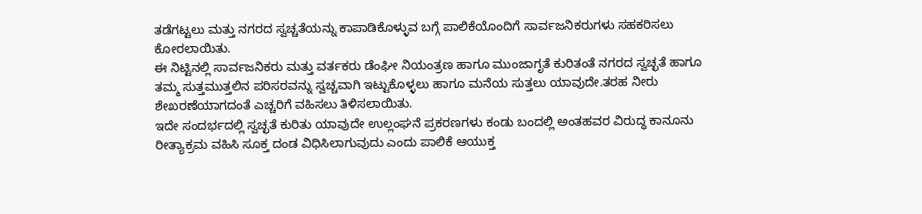ತಡೆಗಟ್ಟಲು ಮತ್ತು ನಗರದ ಸ್ವಚ್ಚತೆಯನ್ನು ಕಾಪಾಡಿಕೊಳ್ಳುವ ಬಗ್ಗೆ ಪಾಲಿಕೆಯೊಂದಿಗೆ ಸಾರ್ವಜನಿಕರುಗಳು ಸಹಕರಿಸಲು ಕೋರಲಾಯಿತು.
ಈ ನಿಟ್ಟಿನಲ್ಲಿ ಸಾರ್ವಜನಿಕರು ಮತ್ತು ವರ್ತಕರು ಡೆಂಘೀ ನಿಯಂತ್ರಣ ಹಾಗೂ ಮುಂಜಾಗೃತೆ ಕುರಿತಂತೆ ನಗರದ ಸ್ವಚ್ಛತೆ ಹಾಗೂ ತಮ್ಮ ಸುತ್ತಮುತ್ತಲಿನ ಪರಿಸರವನ್ನು ಸ್ವಚ್ಚವಾಗಿ ಇಟ್ಟುಕೊಳ್ಳಲು ಹಾಗೂ ಮನೆಯ ಸುತ್ತಲು ಯಾವುದೇ.ತರಹ ನೀರು ಶೇಖರಣೆಯಾಗದಂತೆ ಎಚ್ಚರಿಗೆ ವಹಿಸಲು ತಿಳಿಸಲಾಯಿತು.
ಇದೇ ಸಂದರ್ಭದಲ್ಲಿ ಸ್ವಚ್ಛತೆ ಕುರಿತು ಯಾವುದೇ ಉಲ್ಲಂಘನೆ ಪ್ರಕರಣಗಳು ಕಂಡು ಬಂದಲ್ಲಿ ಅಂತಹವರ ವಿರುದ್ಧ ಕಾನೂನು ರೀತ್ಯಾಕ್ರಮ ವಹಿಸಿ ಸೂಕ್ತ ದಂಡ ವಿಧಿಸಿಲಾಗುವುದು ಎಂದು ಪಾಲಿಕೆ ಆಯುಕ್ತ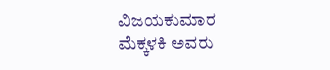ವಿಜಯಕುಮಾರ ಮೆಕ್ಕಳಕಿ ಅವರು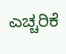ಎಚ್ಚರಿಕೆ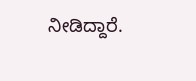ನೀಡಿದ್ದಾರೆ.